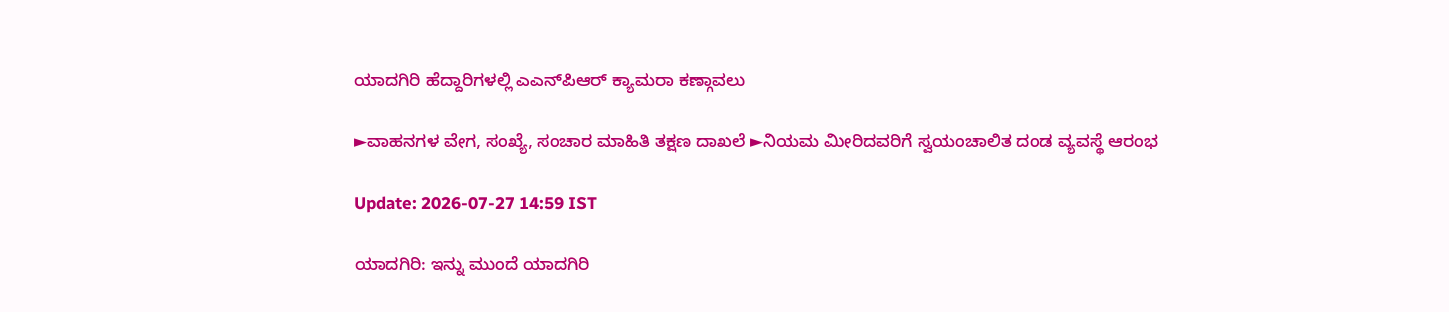ಯಾದಗಿರಿ ಹೆದ್ದಾರಿಗಳಲ್ಲಿ ಎಎನ್‌ಪಿಆರ್ ಕ್ಯಾಮರಾ ಕಣ್ಗಾವಲು

►ವಾಹನಗಳ ವೇಗ, ಸಂಖ್ಯೆ, ಸಂಚಾರ ಮಾಹಿತಿ ತಕ್ಷಣ ದಾಖಲೆ ►ನಿಯಮ ಮೀರಿದವರಿಗೆ ಸ್ವಯಂಚಾಲಿತ ದಂಡ ವ್ಯವಸ್ಥೆ ಆರಂಭ

Update: 2026-07-27 14:59 IST

ಯಾದಗಿರಿ: ಇನ್ನು ಮುಂದೆ ಯಾದಗಿರಿ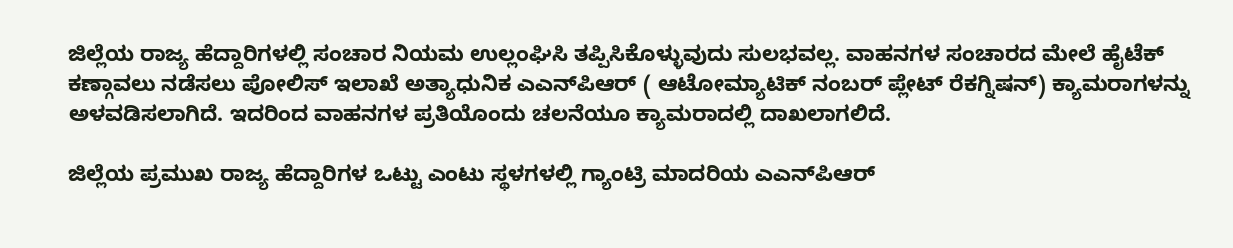ಜಿಲ್ಲೆಯ ರಾಜ್ಯ ಹೆದ್ದಾರಿಗಳಲ್ಲಿ ಸಂಚಾರ ನಿಯಮ ಉಲ್ಲಂಘಿಸಿ ತಪ್ಪಿಸಿಕೊಳ್ಳುವುದು ಸುಲಭವಲ್ಲ. ವಾಹನಗಳ ಸಂಚಾರದ ಮೇಲೆ ಹೈಟೆಕ್ ಕಣ್ಗಾವಲು ನಡೆಸಲು ಪೋಲಿಸ್ ಇಲಾಖೆ ಅತ್ಯಾಧುನಿಕ ಎಎನ್‌ಪಿಆರ್ ( ಆಟೋಮ್ಯಾಟಿಕ್ ನಂಬರ್ ಪ್ಲೇಟ್ ರೆಕಗ್ನಿಷನ್) ಕ್ಯಾಮರಾಗಳನ್ನು ಅಳವಡಿಸಲಾಗಿದೆ. ಇದರಿಂದ ವಾಹನಗಳ ಪ್ರತಿಯೊಂದು ಚಲನೆಯೂ ಕ್ಯಾಮರಾದಲ್ಲಿ ದಾಖಲಾಗಲಿದೆ.

ಜಿಲ್ಲೆಯ ಪ್ರಮುಖ ರಾಜ್ಯ ಹೆದ್ದಾರಿಗಳ ಒಟ್ಟು ಎಂಟು ಸ್ಥಳಗಳಲ್ಲಿ ಗ್ಯಾಂಟ್ರಿ ಮಾದರಿಯ ಎಎನ್‌ಪಿಆರ್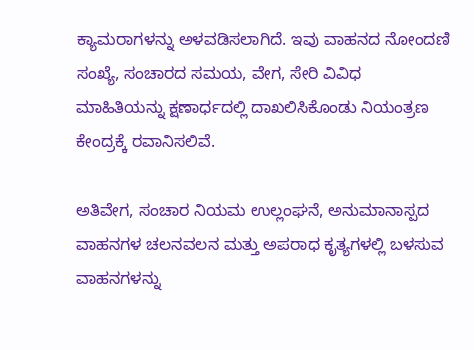ಕ್ಯಾಮರಾಗಳನ್ನು ಅಳವಡಿಸಲಾಗಿದೆ. ಇವು ವಾಹನದ ನೋಂದಣಿ ಸಂಖ್ಯೆ, ಸಂಚಾರದ ಸಮಯ, ವೇಗ, ಸೇರಿ ವಿವಿಧ ಮಾಹಿತಿಯನ್ನು ಕ್ಷಣಾರ್ಧದಲ್ಲಿ ದಾಖಲಿಸಿಕೊಂಡು ನಿಯಂತ್ರಣ ಕೇಂದ್ರಕ್ಕೆ ರವಾನಿಸಲಿವೆ.

ಅತಿವೇಗ, ಸಂಚಾರ ನಿಯಮ ಉಲ್ಲಂಘನೆ, ಅನುಮಾನಾಸ್ಪದ ವಾಹನಗಳ ಚಲನವಲನ ಮತ್ತು ಅಪರಾಧ ಕೃತ್ಯಗಳಲ್ಲಿ ಬಳಸುವ ವಾಹನಗಳನ್ನು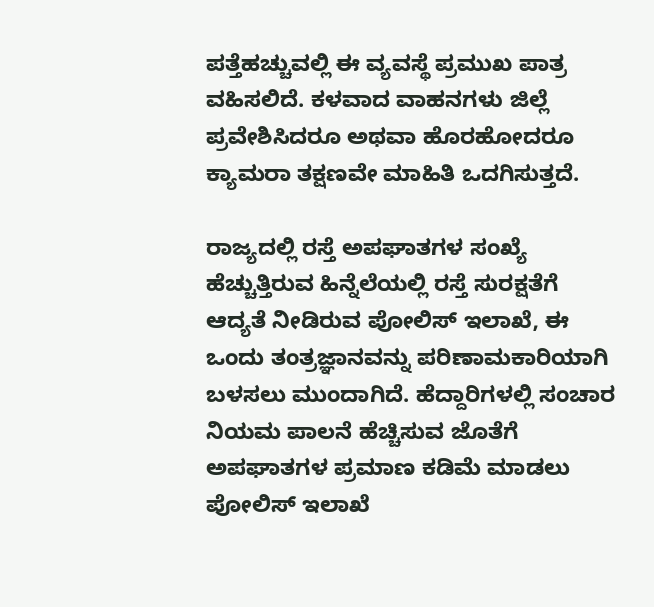ಪತ್ತೆಹಚ್ಚುವಲ್ಲಿ ಈ ವ್ಯವಸ್ಥೆ ಪ್ರಮುಖ ಪಾತ್ರ ವಹಿಸಲಿದೆ. ಕಳವಾದ ವಾಹನಗಳು ಜಿಲ್ಲೆ ಪ್ರವೇಶಿಸಿದರೂ ಅಥವಾ ಹೊರಹೋದರೂ ಕ್ಯಾಮರಾ ತಕ್ಷಣವೇ ಮಾಹಿತಿ ಒದಗಿಸುತ್ತದೆ.

ರಾಜ್ಯದಲ್ಲಿ ರಸ್ತೆ ಅಪಘಾತಗಳ ಸಂಖ್ಯೆ ಹೆಚ್ಚುತ್ತಿರುವ ಹಿನ್ನೆಲೆಯಲ್ಲಿ ರಸ್ತೆ ಸುರಕ್ಷತೆಗೆ ಆದ್ಯತೆ ನೀಡಿರುವ ಪೋಲಿಸ್ ಇಲಾಖೆ, ಈ ಒಂದು ತಂತ್ರಜ್ಞಾನವನ್ನು ಪರಿಣಾಮಕಾರಿಯಾಗಿ ಬಳಸಲು ಮುಂದಾಗಿದೆ. ಹೆದ್ದಾರಿಗಳಲ್ಲಿ ಸಂಚಾರ ನಿಯಮ ಪಾಲನೆ ಹೆಚ್ಚಿಸುವ ಜೊತೆಗೆ ಅಪಘಾತಗಳ ಪ್ರಮಾಣ ಕಡಿಮೆ ಮಾಡಲು ಪೋಲಿಸ್ ಇಲಾಖೆ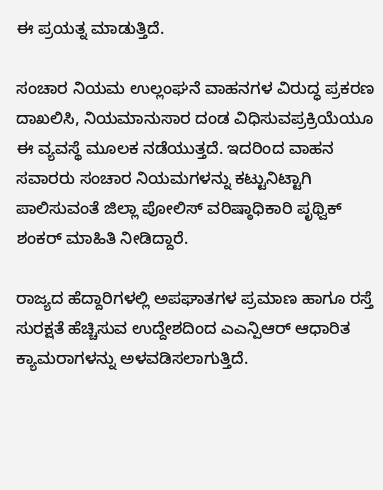ಈ ಪ್ರಯತ್ನ ಮಾಡುತ್ತಿದೆ.

ಸಂಚಾರ ನಿಯಮ ಉಲ್ಲಂಘನೆ ವಾಹನಗಳ ವಿರುದ್ಧ ಪ್ರಕರಣ ದಾಖಲಿಸಿ, ನಿಯಮಾನುಸಾರ ದಂಡ ವಿಧಿಸುವಪ್ರಕ್ರಿಯೆಯೂ ಈ ವ್ಯವಸ್ಥೆ ಮೂಲಕ ನಡೆಯುತ್ತದೆ. ಇದರಿಂದ ವಾಹನ ಸವಾರರು ಸಂಚಾರ ನಿಯಮಗಳನ್ನು ಕಟ್ಟುನಿಟ್ಟಾಗಿ ಪಾಲಿಸುವಂತೆ ಜಿಲ್ಲಾ ಪೋಲಿಸ್ ವರಿಷ್ಠಾಧಿಕಾರಿ ಪೃಥ್ವಿಕ್ ಶಂಕರ್ ಮಾಹಿತಿ ನೀಡಿದ್ದಾರೆ.

ರಾಜ್ಯದ ಹೆದ್ದಾರಿಗಳಲ್ಲಿ ಅಪಘಾತಗಳ ಪ್ರಮಾಣ ಹಾಗೂ ರಸ್ತೆ ಸುರಕ್ಷತೆ ಹೆಚ್ಚಿಸುವ ಉದ್ದೇಶದಿಂದ ಎಎನ್ಪಿಆರ್ ಆಧಾರಿತ ಕ್ಯಾಮರಾಗಳನ್ನು ಅಳವಡಿಸಲಾಗುತ್ತಿದೆ.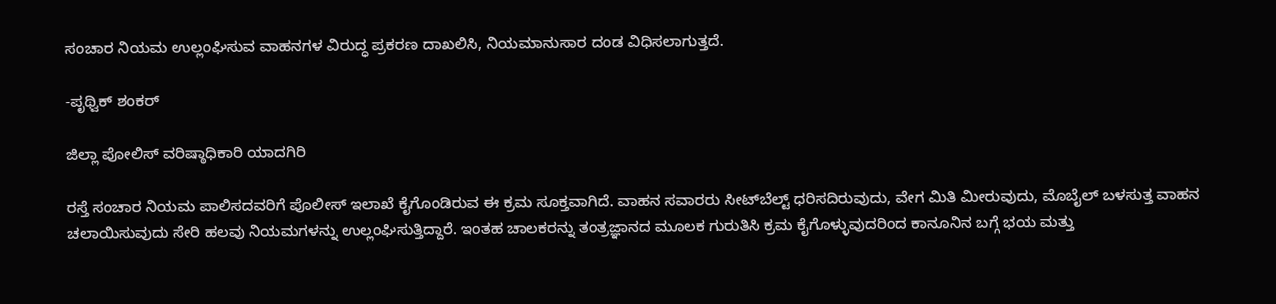ಸಂಚಾರ ನಿಯಮ ಉಲ್ಲಂಘಿಸುವ ವಾಹನಗಳ ವಿರುದ್ಧ ಪ್ರಕರಣ ದಾಖಲಿಸಿ, ನಿಯಮಾನುಸಾರ ದಂಡ ವಿಧಿಸಲಾಗುತ್ತದೆ.

-ಪೃಥ್ವಿಕ್ ಶಂಕರ್

ಜಿಲ್ಲಾ ಪೋಲಿಸ್ ವರಿಷ್ಠಾಧಿಕಾರಿ ಯಾದಗಿರಿ

ರಸ್ತೆ ಸಂಚಾರ ನಿಯಮ ಪಾಲಿಸದವರಿಗೆ ಪೊಲೀಸ್ ಇಲಾಖೆ ಕೈಗೊಂಡಿರುವ ಈ ಕ್ರಮ ಸೂಕ್ತವಾಗಿದೆ. ವಾಹನ ಸವಾರರು ಸೀಟ್‌ಬೆಲ್ಟ್ ಧರಿಸದಿರುವುದು, ವೇಗ ಮಿತಿ ಮೀರುವುದು, ಮೊಬೈಲ್ ಬಳಸುತ್ತ ವಾಹನ ಚಲಾಯಿಸುವುದು ಸೇರಿ ಹಲವು ನಿಯಮಗಳನ್ನು ಉಲ್ಲಂಘಿಸುತ್ತಿದ್ದಾರೆ. ಇಂತಹ ಚಾಲಕರನ್ನು ತಂತ್ರಜ್ಞಾನದ ಮೂಲಕ ಗುರುತಿಸಿ ಕ್ರಮ ಕೈಗೊಳ್ಳುವುದರಿಂದ ಕಾನೂನಿನ ಬಗ್ಗೆ ಭಯ ಮತ್ತು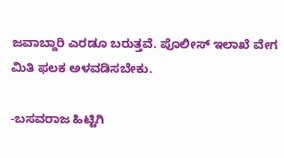ಜವಾಬ್ದಾರಿ ಎರಡೂ ಬರುತ್ತವೆ. ಪೊಲೀಸ್ ಇಲಾಖೆ ವೇಗ ಮಿತಿ ಫಲಕ ಅಳವಡಿಸಬೇಕು.

-ಬಸವರಾಜ ಹಿಟ್ಟಿಗಿ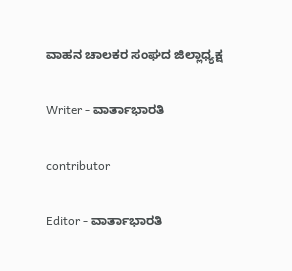ವಾಹನ ಚಾಲಕರ ಸಂಘದ ಜಿಲ್ಲಾಧ್ಯಕ್ಷ

Writer - ವಾರ್ತಾಭಾರತಿ

contributor

Editor - ವಾರ್ತಾಭಾರತಿ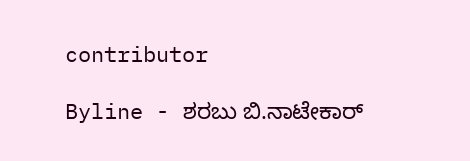contributor

Byline - ಶರಬು ಬಿ.ನಾಟೇಕಾರ್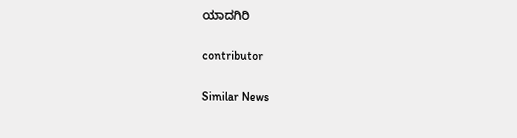ಯಾದಗಿರಿ

contributor

Similar News